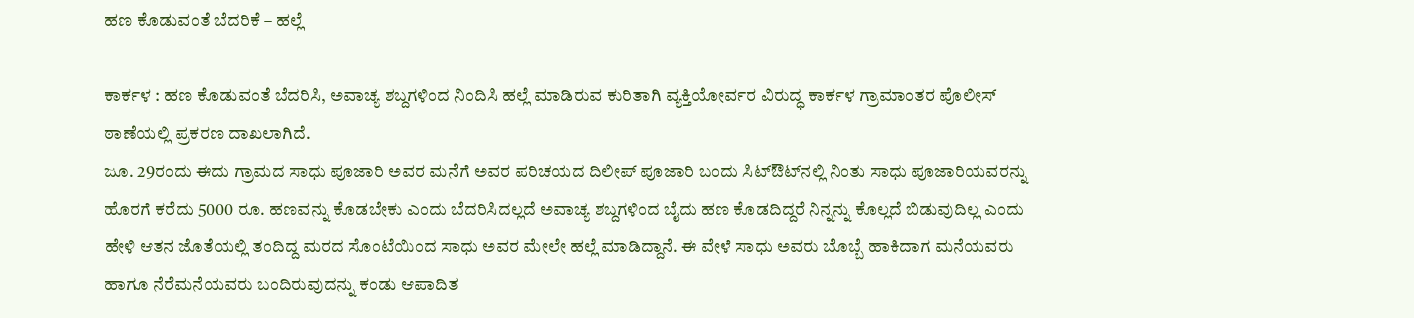ಹಣ ಕೊಡುವಂತೆ ಬೆದರಿಕೆ – ಹಲ್ಲೆ

ಕಾರ್ಕಳ : ಹಣ ಕೊಡುವಂತೆ ಬೆದರಿಸಿ, ಅವಾಚ್ಯ ಶಬ್ದಗಳಿಂದ ನಿಂದಿಸಿ ಹಲ್ಲೆ ಮಾಡಿರುವ ಕುರಿತಾಗಿ ವ್ಯಕ್ತಿಯೋರ್ವರ ವಿರುದ್ಧ ಕಾರ್ಕಳ ಗ್ರಾಮಾಂತರ ಪೊಲೀಸ್‌ ಠಾಣೆಯಲ್ಲಿ ಪ್ರಕರಣ ದಾಖಲಾಗಿದೆ.
ಜೂ. 29ರಂದು ಈದು ಗ್ರಾಮದ ಸಾಧು ಪೂಜಾರಿ ಅವರ ಮನೆಗೆ ಅವರ ಪರಿಚಯದ ದಿಲೀಪ್ ಪೂಜಾರಿ ಬಂದು ಸಿಟ್‌ಔಟ್‌ನಲ್ಲಿ ನಿಂತು ಸಾಧು ಪೂಜಾರಿಯವರನ್ನು ಹೊರಗೆ ಕರೆದು ‌5000 ರೂ. ಹಣವನ್ನು ಕೊಡಬೇಕು ಎಂದು ಬೆದರಿಸಿದಲ್ಲದೆ ಅವಾಚ್ಯ ಶಬ್ದಗಳಿಂದ ಬೈದು ಹಣ ಕೊಡದಿದ್ದರೆ ನಿನ್ನನ್ನು ಕೊಲ್ಲದೆ ಬಿಡುವುದಿಲ್ಲ ಎಂದು ಹೇಳಿ ಆತನ ಜೊತೆಯಲ್ಲಿ ತಂದಿದ್ದ ಮರದ ಸೊಂಟೆಯಿಂದ ಸಾಧು ಅವರ ಮೇಲೇ ಹಲ್ಲೆ ಮಾಡಿದ್ದಾನೆ. ಈ ವೇಳೆ ಸಾಧು ಅವರು ಬೊಬ್ಬೆ ಹಾಕಿದಾಗ ಮನೆಯವರು ಹಾಗೂ ನೆರೆಮನೆಯವರು ಬಂದಿರುವುದನ್ನು ಕಂಡು ಆಪಾದಿತ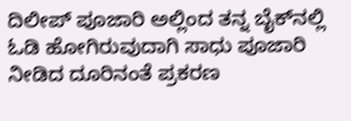ದಿಲೀಪ್‌ ಪೂಜಾರಿ ಅಲ್ಲಿಂದ ತನ್ನ ಬೈಕ್‌ನಲ್ಲಿ ಓಡಿ ಹೋಗಿರುವುದಾಗಿ ಸಾಧು ಪೂಜಾರಿ ನೀಡಿದ ದೂರಿನಂತೆ ಪ್ರಕರಣ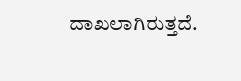ದಾಖಲಾಗಿರುತ್ತದೆ.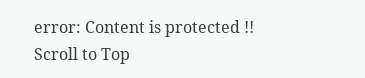error: Content is protected !!
Scroll to Top